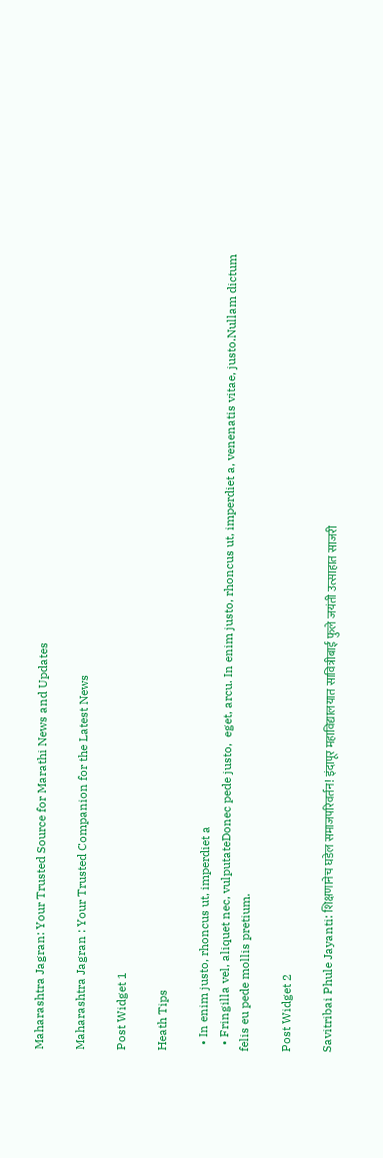Maharashtra Jagran: Your Trusted Source for Marathi News and Updates

Maharashtra Jagran : Your Trusted Companion for the Latest News

Post Widget 1

Heath Tips

  • In enim justo, rhoncus ut, imperdiet a
  • Fringilla vel, aliquet nec, vulputateDonec pede justo,  eget, arcu. In enim justo, rhoncus ut, imperdiet a, venenatis vitae, justo.Nullam dictum felis eu pede mollis pretium.

Post Widget 2

Savitribai Phule Jayanti: शिक्षणानेच घडेल समाजपरिवर्तन! इंदापूर महाविद्यालयात सावित्रीबाई फुले जयंती उत्साहात साजरी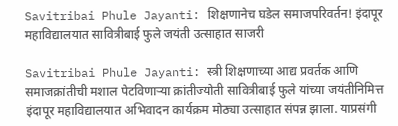Savitribai Phule Jayanti: शिक्षणानेच घडेल समाजपरिवर्तन! इंदापूर महाविद्यालयात सावित्रीबाई फुले जयंती उत्साहात साजरी

Savitribai Phule Jayanti: स्त्री शिक्षणाच्या आद्य प्रवर्तक आणि समाजक्रांतीची मशाल पेटविणाऱ्या क्रांतीज्योती सावित्रीबाई फुले यांच्या जयंतीनिमित्त इंदापूर महाविद्यालयात अभिवादन कार्यक्रम मोठ्या उत्साहात संपन्न झाला. याप्रसंगी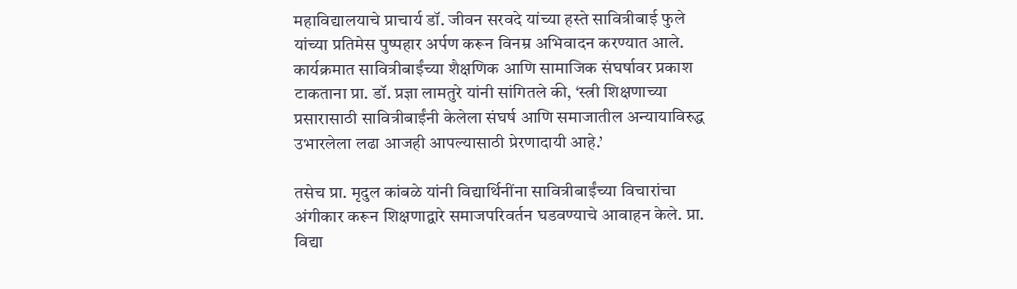महाविद्यालयाचे प्राचार्य डॉ. जीवन सरवदे यांच्या हस्ते सावित्रीबाई फुले यांच्या प्रतिमेस पुष्पहार अर्पण करून विनम्र अभिवादन करण्यात आले. कार्यक्रमात सावित्रीबाईंच्या शैक्षणिक आणि सामाजिक संघर्षावर प्रकाश टाकताना प्रा. डॉ. प्रज्ञा लामतुरे यांनी सांगितले की, ‘स्त्री शिक्षणाच्या प्रसारासाठी सावित्रीबाईंनी केलेला संघर्ष आणि समाजातील अन्यायाविरुद्ध उभारलेला लढा आजही आपल्यासाठी प्रेरणादायी आहे.’

तसेच प्रा. मृदुल कांबळे यांनी विद्यार्थिनींना सावित्रीबाईंच्या विचारांचा अंगीकार करून शिक्षणाद्वारे समाजपरिवर्तन घडवण्याचे आवाहन केले. प्रा. विद्या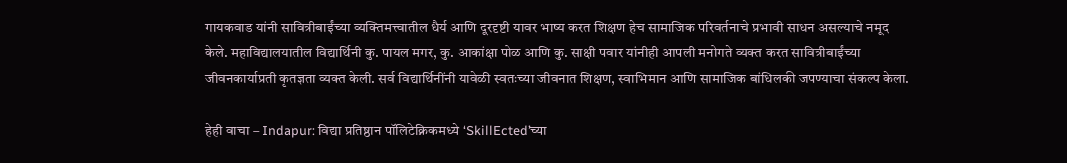गायकवाड यांनी सावित्रीबाईंच्या व्यक्तिमत्त्वातील धैर्य आणि दूरदृष्टी यावर भाष्य करत शिक्षण हेच सामाजिक परिवर्तनाचे प्रभावी साधन असल्याचे नमूद केले. महाविद्यालयातील विद्यार्थिनी कु. पायल मगर, कु. आकांक्षा पोळ आणि कु. साक्षी पवार यांनीही आपली मनोगते व्यक्त करत सावित्रीबाईंच्या जीवनकार्याप्रती कृतज्ञता व्यक्त केली. सर्व विद्यार्थिनींनी यावेळी स्वतःच्या जीवनात शिक्षण, स्वाभिमान आणि सामाजिक बांधिलकी जपण्याचा संकल्प केला.

हेही वाचा – Indapur: विद्या प्रतिष्ठान पॉलिटेक्निकमध्ये ‘SkillEcted’च्या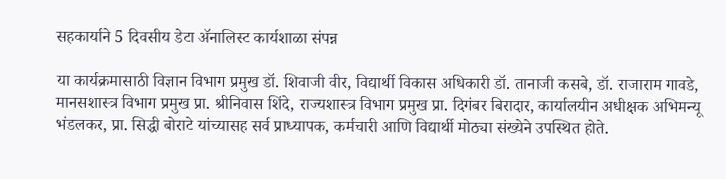सहकार्याने 5 दिवसीय डेटा ॲनालिस्ट कार्यशाळा संपन्न

या कार्यक्रमासाठी विज्ञान विभाग प्रमुख डॉ. शिवाजी वीर, विद्यार्थी विकास अधिकारी डॉ. तानाजी कसबे, डॉ. राजाराम गावडे, मानसशास्त्र विभाग प्रमुख प्रा. श्रीनिवास शिंदे, राज्यशास्त्र विभाग प्रमुख प्रा. दिगंबर बिरादार, कार्यालयीन अधीक्षक अभिमन्यू भंडलकर, प्रा. सिद्धी बोराटे यांच्यासह सर्व प्राध्यापक, कर्मचारी आणि विद्यार्थी मोठ्या संख्येने उपस्थित होते.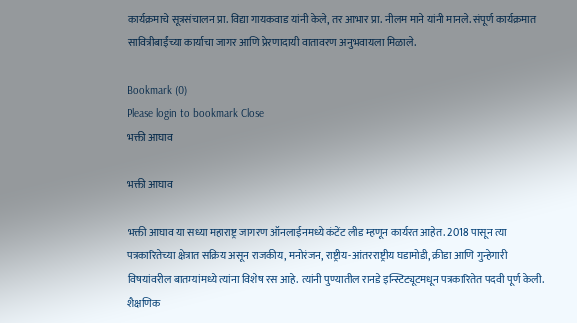कार्यक्रमाचे सूत्रसंचालन प्रा. विद्या गायकवाड यांनी केले, तर आभार प्रा. नीलम माने यांनी मानले. संपूर्ण कार्यक्रमात सावित्रीबाईंच्या कार्याचा जागर आणि प्रेरणादायी वातावरण अनुभवायला मिळाले.

Bookmark (0)
Please login to bookmark Close
भक्ती आघाव

भक्ती आघाव

भक्ती आघाव या सध्या महाराष्ट्र जागरण ऑनलाईनमध्ये कंटेंट लीड म्हणून कार्यरत आहेत. 2018 पासून त्या पत्रकारितेच्या क्षेत्रात सक्रिय असून राजकीय, मनोरंजन, राष्ट्रीय-आंतरराष्ट्रीय घडामोडी, क्रीडा आणि गुन्हेगारी विषयांवरील बातम्यांमध्ये त्यांना विशेष रस आहे. त्यांनी पुण्यातील रानडे इन्स्टिट्यूटमधून पत्रकारितेत पदवी पूर्ण केली. शैक्षणिक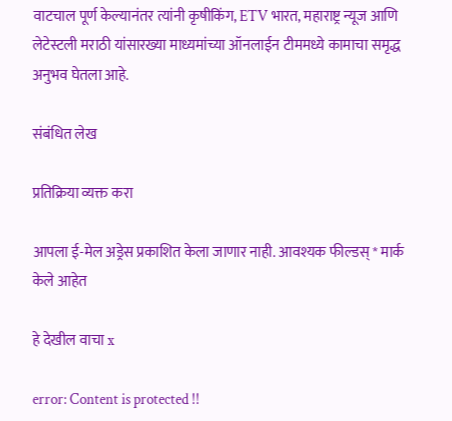वाटचाल पूर्ण केल्यानंतर त्यांनी कृषीकिंग, ETV भारत, महाराष्ट्र न्यूज आणि लेटेस्टली मराठी यांसारख्या माध्यमांच्या ऑनलाईन टीममध्ये कामाचा समृद्ध अनुभव घेतला आहे.

संबंधित लेख

प्रतिक्रिया व्यक्त करा

आपला ई-मेल अड्रेस प्रकाशित केला जाणार नाही. आवश्यक फील्डस् * मार्क केले आहेत

हे देखील वाचा x

error: Content is protected !!